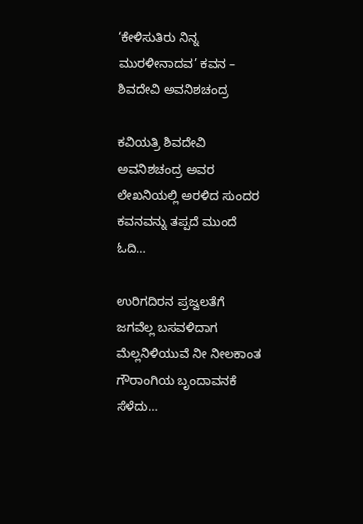‘ಕೇಳಿಸುತಿರು ನಿನ್ನ ಮುರಳೀನಾದವ’ ಕವನ – ಶಿವದೇವಿ ಅವನಿಶಚಂದ್ರ

ಕವಿಯತ್ರಿ ಶಿವದೇವಿ ಅವನಿಶಚಂದ್ರ ಅವರ ಲೇಖನಿಯಲ್ಲಿ ಅರಳಿದ ಸುಂದರ ಕವನವನ್ನು ತಪ್ಪದೆ ಮುಂದೆ ಓದಿ…

ಉರಿಗದಿರನ ಪ್ರಜ್ವಲತೆಗೆ
ಜಗವೆಲ್ಲ ಬಸವಳಿದಾಗ
ಮೆಲ್ಲನಿಳಿಯುವೆ ನೀ ನೀಲಕಾಂತ
ಗೌರಾಂಗಿಯ ಬೃಂದಾವನಕೆ ಸೆಳೆದು…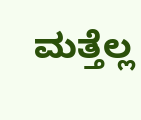ಮತ್ತೆಲ್ಲ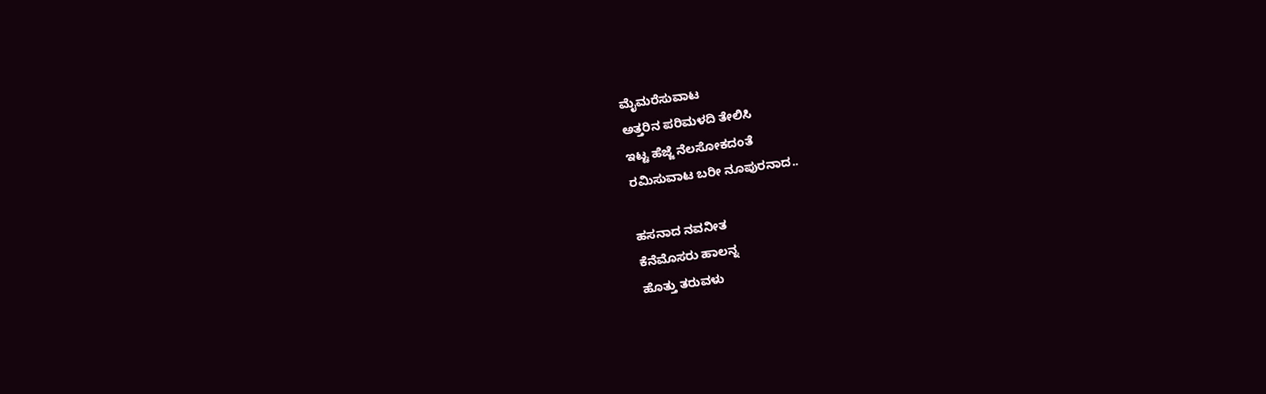ಮೈಮರೆಸುವಾಟ
ಅತ್ತರಿನ ಪರಿಮಳದಿ ತೇಲಿಸಿ
ಇಟ್ಟ ಹೆಜ್ಜೆ ನೆಲಸೋಕದಂತೆ
ರಮಿಸುವಾಟ ಬರೀ ನೂಪುರನಾದ..

ಹಸನಾದ ನವನೀತ
ಕೆನೆಮೊಸರು ಹಾಲನ್ನ
ಹೊತ್ತು ತರುವಳು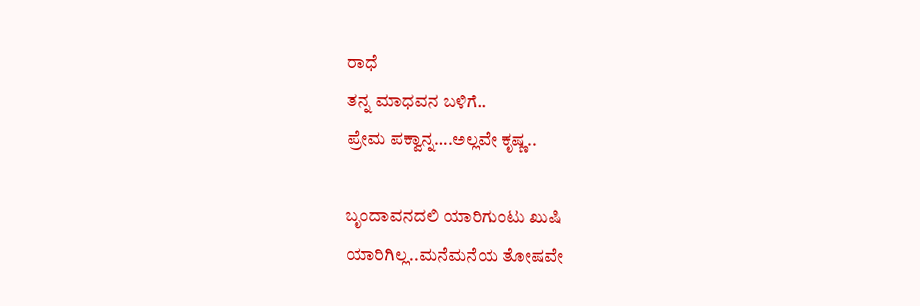ರಾಧೆ
ತನ್ನ ಮಾಧವನ ಬಳಿಗೆ..
ಪ್ರೇಮ ಪಕ್ವಾನ್ನ….ಅಲ್ಲವೇ ಕೃಷ್ಣ..

ಬೃಂದಾವನದಲಿ ಯಾರಿಗುಂಟು ಖುಷಿ
ಯಾರಿಗಿಲ್ಲ..ಮನೆಮನೆಯ ತೋಷವೇ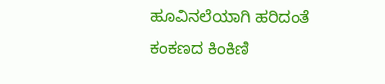ಹೂವಿನಲೆಯಾಗಿ ಹರಿದಂತೆ
ಕಂಕಣದ ಕಿಂಕಿಣಿ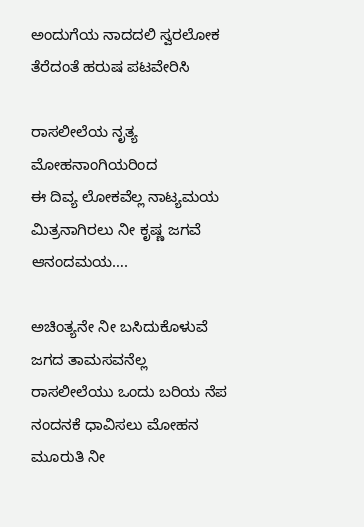ಅಂದುಗೆಯ ನಾದದಲಿ ಸ್ವರಲೋಕ
ತೆರೆದಂತೆ ಹರುಷ ಪಟವೇರಿಸಿ

ರಾಸಲೀಲೆಯ ನೃತ್ಯ
ಮೋಹನಾಂಗಿಯರಿಂದ
ಈ ದಿವ್ಯ ಲೋಕವೆಲ್ಲ ನಾಟ್ಯಮಯ
ಮಿತ್ರನಾಗಿರಲು ನೀ ಕೃಷ್ಣ ಜಗವೆ
ಆನಂದಮಯ….

ಅಚಿಂತ್ಯನೇ ನೀ ಬಸಿದುಕೊಳುವೆ
ಜಗದ ತಾಮಸವನೆಲ್ಲ
ರಾಸಲೀಲೆಯು ಒಂದು ಬರಿಯ ನೆಪ
ನಂದನಕೆ ಧಾವಿಸಲು ಮೋಹನ
ಮೂರುತಿ ನೀ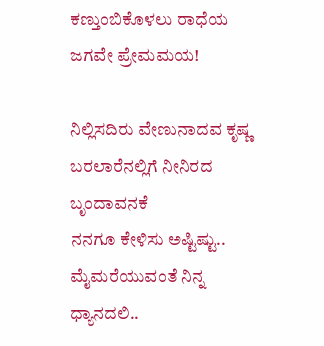ಕಣ್ತುಂಬಿಕೊಳಲು ರಾಧೆಯ
ಜಗವೇ ಪ್ರೇಮಮಯ!

ನಿಲ್ಲಿಸದಿರು ವೇಣುನಾದವ ಕೃಷ್ಣ
ಬರಲಾರೆನಲ್ಲಿಗೆ ನೀನಿರದ ಬೃಂದಾವನಕೆ
ನನಗೂ ಕೇಳಿಸು ಅಷ್ಟಿಷ್ಟು..
ಮೈಮರೆಯುವಂತೆ ನಿನ್ನ ಧ್ಯಾನದಲಿ..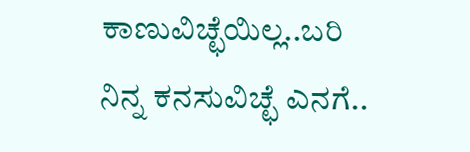ಕಾಣುವಿಚ್ಛೆಯಿಲ್ಲ..ಬರಿ
ನಿನ್ನ ಕನಸುವಿಚ್ಛೆ ಎನಗೆ..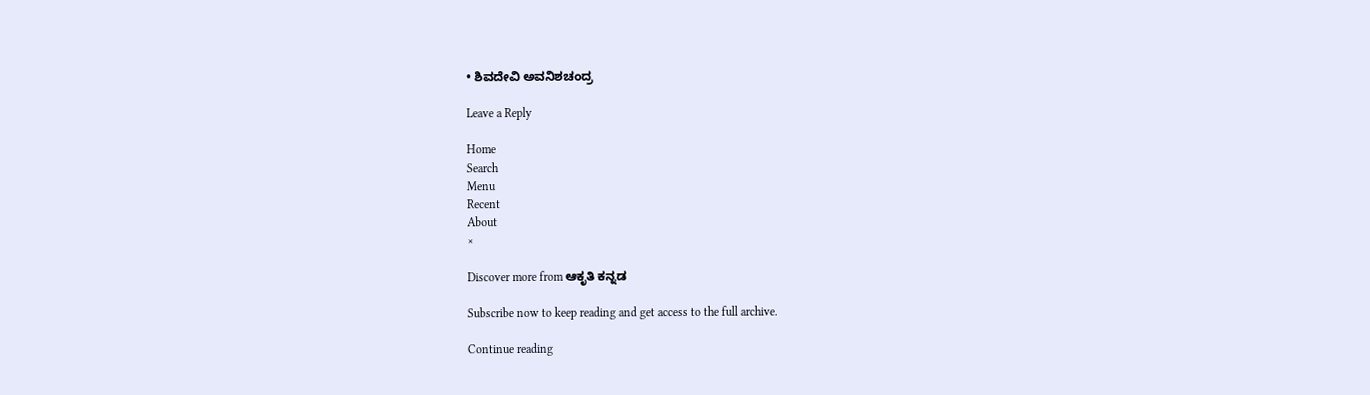• ಶಿವದೇವಿ ಅವನಿಶಚಂದ್ರ

Leave a Reply

Home
Search
Menu
Recent
About
×

Discover more from ಆಕೃತಿ ಕನ್ನಡ

Subscribe now to keep reading and get access to the full archive.

Continue reading